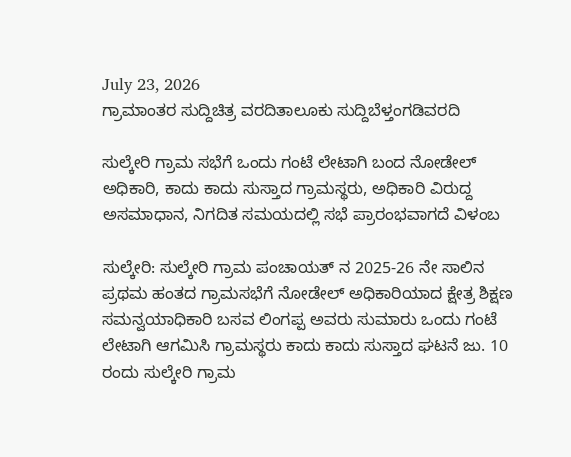July 23, 2026
ಗ್ರಾಮಾಂತರ ಸುದ್ದಿಚಿತ್ರ ವರದಿತಾಲೂಕು ಸುದ್ದಿಬೆಳ್ತಂಗಡಿವರದಿ

ಸುಲ್ಕೇರಿ ಗ್ರಾಮ ಸಭೆಗೆ ಒಂದು ಗಂಟೆ ಲೇಟಾಗಿ ಬಂದ ನೋಡೇಲ್ ಅಧಿಕಾರಿ, ಕಾದು ಕಾದು ಸುಸ್ತಾದ ಗ್ರಾಮಸ್ಥರು, ಅಧಿಕಾರಿ ವಿರುದ್ದ ಅಸಮಾಧಾನ, ನಿಗದಿತ ಸಮಯದಲ್ಲಿ ಸಭೆ ಪ್ರಾರಂಭವಾಗದೆ ವಿಳಂಬ

ಸುಲ್ಕೇರಿ: ಸುಲ್ಕೇರಿ ಗ್ರಾಮ‌ ಪಂಚಾಯತ್ ನ 2025-26 ನೇ ಸಾಲಿನ ಪ್ರಥಮ ಹಂತದ ಗ್ರಾಮಸಭೆಗೆ ನೋಡೇಲ್ ಅಧಿಕಾರಿಯಾದ ಕ್ಷೇತ್ರ ಶಿಕ್ಷಣ ಸಮನ್ವಯಾಧಿಕಾರಿ ಬಸವ ಲಿಂಗಪ್ಪ ಅವರು ಸುಮಾರು ಒಂದು ಗಂಟೆ ಲೇಟಾಗಿ ಆಗಮಿಸಿ ಗ್ರಾಮಸ್ಥರು ಕಾದು ಕಾದು ಸುಸ್ತಾದ ಘಟನೆ ಜು. 10 ರಂದು ಸುಲ್ಕೇರಿ ಗ್ರಾಮ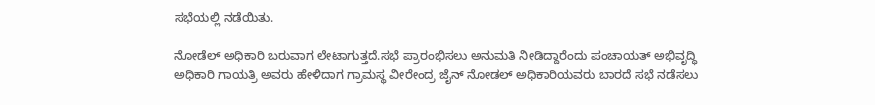ಸಭೆಯಲ್ಲಿ ನಡೆಯಿತು.

ನೋಡೆಲ್ ಅಧಿಕಾರಿ ಬರುವಾಗ ಲೇಟಾಗುತ್ತದೆ.ಸಭೆ ಪ್ರಾರಂಭಿಸಲು ಅನುಮತಿ ನೀಡಿದ್ದಾರೆಂದು ಪಂಚಾಯತ್ ಅಭಿವೃದ್ಧಿ ಅಧಿಕಾರಿ ಗಾಯತ್ರಿ ಅವರು ಹೇಳಿದಾಗ ಗ್ರಾಮಸ್ಥ ವೀರೇಂದ್ರ ಜೈನ್ ನೋಡಲ್ ಅಧಿಕಾರಿಯವರು ಬಾರದೆ ಸಭೆ ನಡೆಸಲು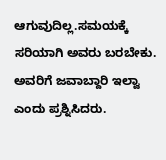ಆಗುವುದಿಲ್ಲ.ಸಮಯಕ್ಕೆ ಸರಿಯಾಗಿ ಅವರು ಬರಬೇಕು. ಅವರಿಗೆ ಜವಾಬ್ದಾರಿ ಇಲ್ವಾ ಎಂದು ಪ್ರಶ್ನಿಸಿದರು.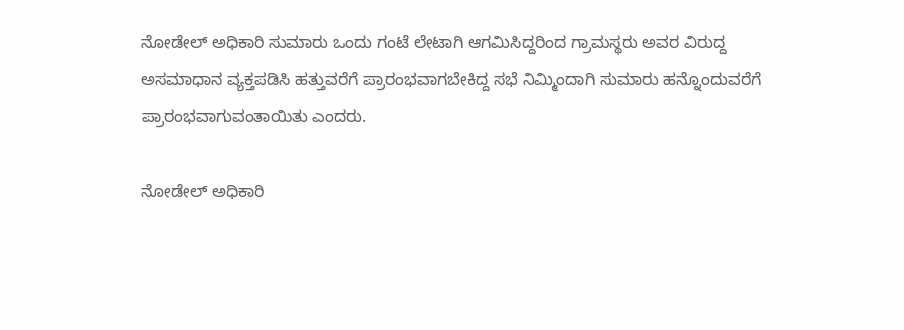ನೋಡೇಲ್ ಅಧಿಕಾರಿ ಸುಮಾರು ಒಂದು ಗಂಟೆ ಲೇಟಾಗಿ ಆಗಮಿಸಿದ್ದರಿಂದ ಗ್ರಾಮಸ್ಥರು ಅವರ ವಿರುದ್ದ ಅಸಮಾಧಾನ ವ್ಯಕ್ತಪಡಿಸಿ ಹತ್ತುವರೆಗೆ ಪ್ರಾರಂಭವಾಗಬೇಕಿದ್ದ ಸಭೆ ನಿಮ್ಮಿಂದಾಗಿ ಸುಮಾರು ಹನ್ನೊಂದುವರೆಗೆ ಪ್ರಾರಂಭವಾಗುವಂತಾಯಿತು ಎಂದರು.

ನೋಡೇಲ್ ಅಧಿಕಾರಿ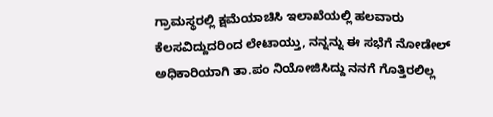ಗ್ರಾಮಸ್ಥರಲ್ಲಿ ಕ್ಷಮೆಯಾಚಿಸಿ ಇಲಾಖೆಯಲ್ಲಿ ಹಲವಾರು ಕೆಲಸವಿದ್ದುದರಿಂದ ಲೇಟಾಯ್ತು, ನನ್ನನ್ನು ಈ ಸಭೆಗೆ ನೋಡೇಲ್ ಅಧಿಕಾರಿಯಾಗಿ ತಾ.ಪಂ ನಿಯೋಜಿಸಿದ್ದು ನನಗೆ ಗೊತ್ತಿರಲಿಲ್ಲ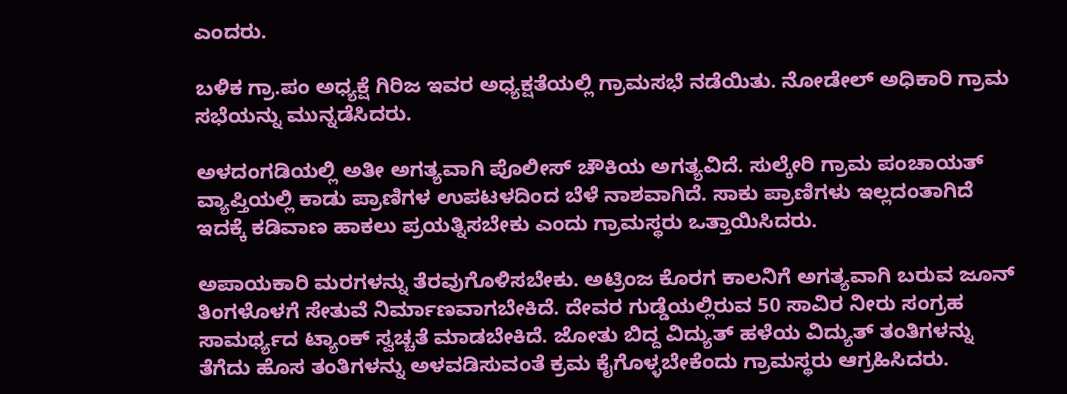ಎಂದರು.

ಬಳಿಕ ಗ್ರಾ.ಪಂ ಅಧ್ಯಕ್ಷೆ ಗಿರಿಜ ಇವರ ಅಧ್ಯಕ್ಷತೆಯಲ್ಲಿ ಗ್ರಾಮಸಭೆ ನಡೆಯಿತು. ನೋಡೇಲ್ ಅಧಿಕಾರಿ ಗ್ರಾಮ ಸಭೆಯನ್ನು ಮುನ್ನಡೆಸಿದರು.

ಅಳದಂಗಡಿಯಲ್ಲಿ ಅತೀ ಅಗತ್ಯವಾಗಿ ಪೊಲೀಸ್ ಚೌಕಿಯ ಅಗತ್ಯವಿದೆ. ಸುಲ್ಕೇರಿ ಗ್ರಾಮ ಪಂಚಾಯತ್ ವ್ಯಾಪ್ತಿಯಲ್ಲಿ ಕಾಡು ಪ್ರಾಣಿಗಳ ಉಪಟಳದಿಂದ ಬೆಳೆ ನಾಶವಾಗಿದೆ. ಸಾಕು ಪ್ರಾಣಿಗಳು ಇಲ್ಲದಂತಾಗಿದೆ ಇದಕ್ಕೆ ಕಡಿವಾಣ ಹಾಕಲು ಪ್ರಯತ್ನಿಸಬೇಕು ಎಂದು ಗ್ರಾಮಸ್ಥರು ಒತ್ತಾಯಿಸಿದರು.

ಅಪಾಯಕಾರಿ ಮರಗಳನ್ನು ತೆರವುಗೊಳಿಸಬೇಕು. ಅಟ್ರಿಂಜ ಕೊರಗ ಕಾಲನಿಗೆ ಅಗತ್ಯವಾಗಿ ಬರುವ ಜೂನ್ ತಿಂಗಳೊಳಗೆ ಸೇತುವೆ ನಿರ್ಮಾಣವಾಗಬೇಕಿದೆ. ದೇವರ ಗುಡ್ಡೆಯಲ್ಲಿರುವ 50 ಸಾವಿರ ನೀರು ಸಂಗ್ರಹ ಸಾಮರ್ಥ್ಯದ ಟ್ಯಾಂಕ್ ಸ್ವಚ್ಚತೆ ಮಾಡಬೇಕಿದೆ. ಜೋತು ಬಿದ್ದ ವಿದ್ಯುತ್ ಹಳೆಯ ವಿದ್ಯುತ್ ತಂತಿಗಳನ್ನು ತೆಗೆದು ಹೊಸ ತಂತಿಗಳನ್ನು ಅಳವಡಿಸುವಂತೆ ಕ್ರಮ ಕೈಗೊಳ್ಳಬೇಕೆಂದು ಗ್ರಾಮಸ್ಥರು ಆಗ್ರಹಿಸಿದರು.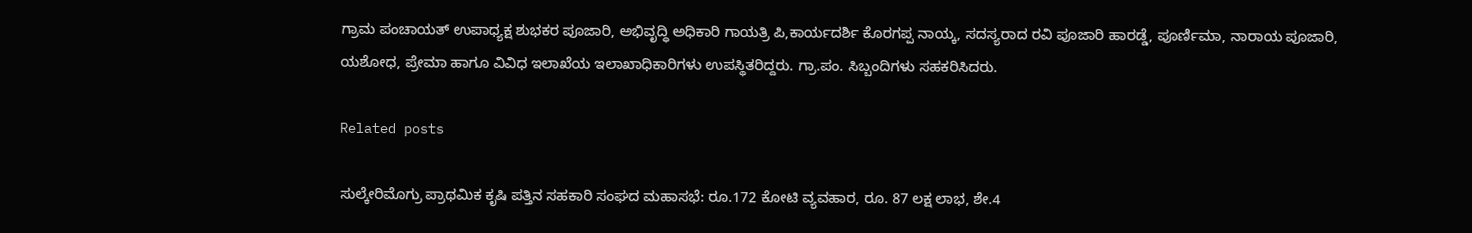ಗ್ರಾಮ ಪಂಚಾಯತ್ ಉಪಾಧ್ಯಕ್ಷ ಶುಭಕರ ಪೂಜಾರಿ, ಅಭಿವೃದ್ಧಿ ಅಧಿಕಾರಿ ಗಾಯತ್ರಿ ಪಿ,ಕಾರ್ಯದರ್ಶಿ ಕೊರಗಪ್ಪ ನಾಯ್ಕ, ಸದಸ್ಯರಾದ ರವಿ ಪೂಜಾರಿ ಹಾರಡ್ಡೆ, ಪೂರ್ಣಿಮಾ, ನಾರಾಯ ಪೂಜಾರಿ, ಯಶೋಧ, ಪ್ರೇಮಾ ಹಾಗೂ ವಿವಿಧ ಇಲಾಖೆಯ ಇಲಾಖಾಧಿಕಾರಿಗಳು ಉಪಸ್ಥಿತರಿದ್ದರು. ಗ್ರಾ.ಪಂ. ಸಿಬ್ಬಂದಿಗಳು ಸಹಕರಿಸಿದರು.

Related posts

ಸುಲ್ಕೇರಿಮೊಗ್ರು ಪ್ರಾಥಮಿಕ ಕೃಷಿ ಪತ್ತಿನ ಸಹಕಾರಿ ಸಂಘದ ಮಹಾಸಭೆ: ರೂ.172 ಕೋಟಿ ವ್ಯವಹಾರ, ರೂ. 87 ಲಕ್ಷ ಲಾಭ, ಶೇ.4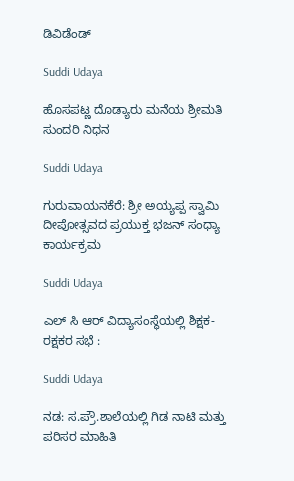ಡಿವಿಡೆಂಡ್

Suddi Udaya

ಹೊಸಪಟ್ಣ ದೊಡ್ಯಾರು ಮನೆಯ ಶ್ರೀಮತಿ ಸುಂದರಿ ನಿಧನ

Suddi Udaya

ಗುರುವಾಯನಕೆರೆ: ಶ್ರೀ ಅಯ್ಯಪ್ಪ ಸ್ವಾಮಿ ದೀಪೋತ್ಸವದ ಪ್ರಯುಕ್ತ ಭಜನ್ ಸಂಧ್ಯಾ ಕಾರ್ಯಕ್ರಮ

Suddi Udaya

ಎಲ್ ಸಿ ಆರ್ ವಿದ್ಯಾಸಂಸ್ಥೆಯಲ್ಲಿ ಶಿಕ್ಷಕ-ರಕ್ಷಕರ ಸಭೆ :

Suddi Udaya

ನಡ: ಸ.ಪ್ರೌ.ಶಾಲೆಯಲ್ಲಿ ಗಿಡ ನಾಟಿ ಮತ್ತು ಪರಿಸರ ಮಾಹಿತಿ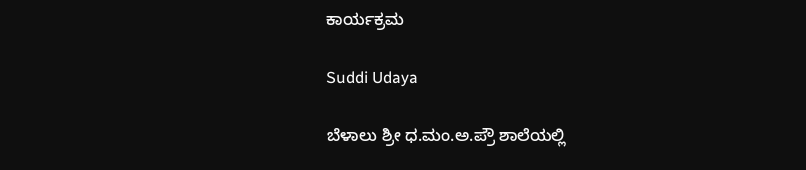ಕಾರ್ಯಕ್ರಮ

Suddi Udaya

ಬೆಳಾಲು ಶ್ರೀ ಧ.ಮಂ.ಅ.ಪ್ರೌ ಶಾಲೆಯಲ್ಲಿ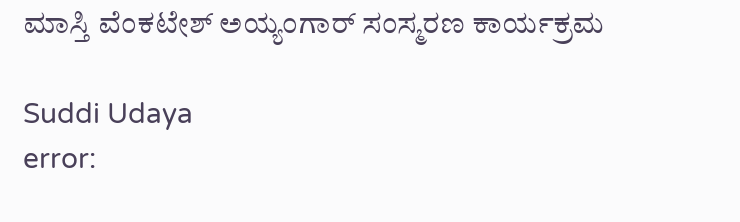ಮಾಸ್ತಿ ವೆಂಕಟೇಶ್ ಅಯ್ಯಂಗಾರ್ ಸಂಸ್ಮರಣ ಕಾರ್ಯಕ್ರಮ

Suddi Udaya
error: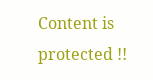Content is protected !!